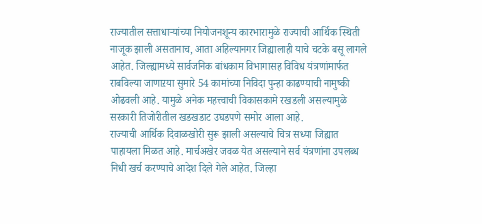राज्यातील सत्ताधाऱ्यांच्या नियोजनशून्य कारभारामुळे राज्याची आर्थिक स्थिती नाजूक झाली असतानाच, आता अहिल्यानगर जिह्यालाही याचे चटके बसू लागले आहेत. जिल्ह्यामध्ये सार्वजनिक बांधकाम विभागासह विविध यंत्रणांमार्फत राबविल्या जाणाऱया सुमारे 54 कामांच्या निविदा पुन्हा काढण्याची नामुष्की ओढवली आहे. यामुळे अनेक महत्त्वाची विकासकामे रखडली असल्यामुळे सरकारी तिजोरीतील खडखडाट उघडपणे समोर आला आहे.
राज्याची आर्थिक दिवाळखोरी सुरू झाली असल्याचे चित्र सध्या जिह्यात पाहायला मिळत आहे. मार्चअखेर जवळ येत असल्याने सर्व यंत्रणांना उपलब्ध निधी खर्च करण्याचे आदेश दिले गेले आहेत. जिल्हा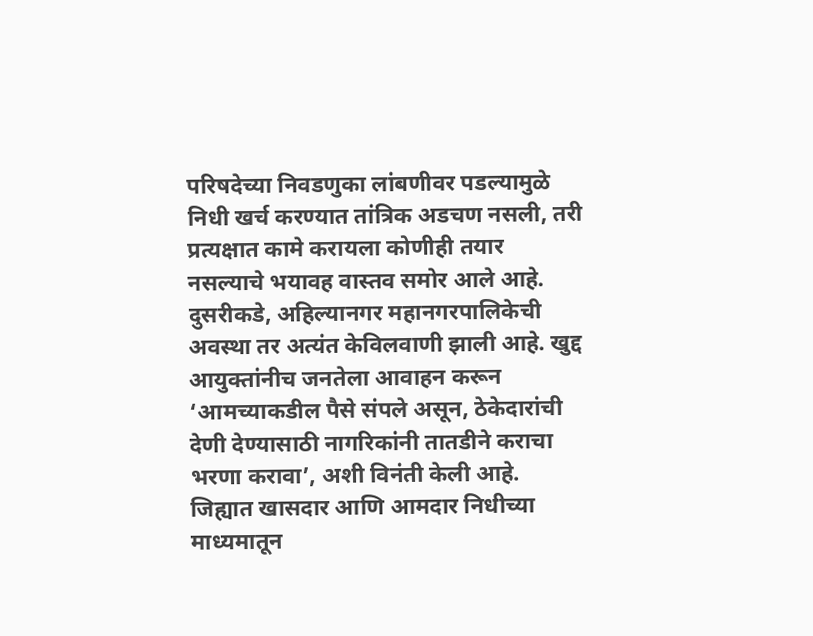परिषदेच्या निवडणुका लांबणीवर पडल्यामुळे निधी खर्च करण्यात तांत्रिक अडचण नसली, तरी प्रत्यक्षात कामे करायला कोणीही तयार नसल्याचे भयावह वास्तव समोर आले आहे. दुसरीकडे, अहिल्यानगर महानगरपालिकेची अवस्था तर अत्यंत केविलवाणी झाली आहे. खुद्द आयुक्तांनीच जनतेला आवाहन करून ‘आमच्याकडील पैसे संपले असून, ठेकेदारांची देणी देण्यासाठी नागरिकांनी तातडीने कराचा भरणा करावा’, अशी विनंती केली आहे.
जिह्यात खासदार आणि आमदार निधीच्या माध्यमातून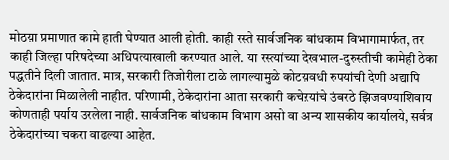मोठय़ा प्रमाणात कामे हाती घेण्यात आली होती. काही रस्ते सार्वजनिक बांधकाम विभागामार्फत, तर काही जिल्हा परिषदेच्या अधिपत्याखाली करण्यात आले. या रस्त्यांच्या देखभाल-दुरुस्तीची कामेही ठेका पद्धतीने दिली जातात. मात्र, सरकारी तिजोरीला टाळे लागल्यामुळे कोटय़वधी रुपयांची देणी अद्यापि ठेकेदारांना मिळालेली नाहीत. परिणामी, ठेकेदारांना आता सरकारी कचेऱयांचे उंबरठे झिजवण्याशिवाय कोणताही पर्याय उरलेला नाही. सार्वजनिक बांधकाम विभाग असो वा अन्य शासकीय कार्यालये, सर्वत्र ठेकेदारांच्या चकरा वाढल्या आहेत.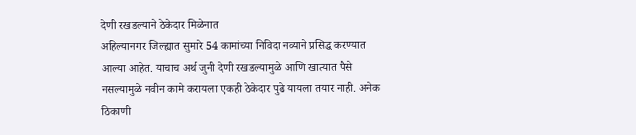देणी रखडल्याने ठेकेदार मिळेनात
अहिल्यानगर जिल्ह्यात सुमारे 54 कामांच्या निविदा नव्याने प्रसिद्ध करण्यात आल्या आहेत. याचाच अर्थ जुनी देणी रखडल्यामुळे आणि खात्यात पैसे नसल्यामुळे नवीन कामे करायला एकही ठेकेदार पुढे यायला तयार नाही. अनेक ठिकाणी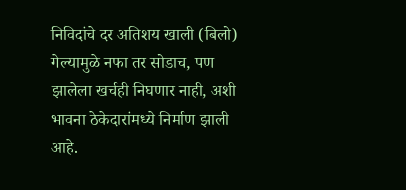निविदांचे दर अतिशय खाली (बिलो) गेल्यामुळे नफा तर सोडाच, पण झालेला खर्चही निघणार नाही, अशी भावना ठेकेदारांमध्ये निर्माण झाली आहे.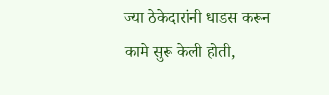ज्या ठेकेदारांनी धाडस करून कामे सुरू केली होती,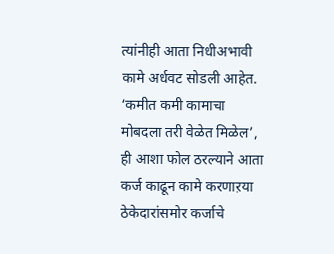त्यांनीही आता निधीअभावी कामे अर्धवट सोडली आहेत. ‘कमीत कमी कामाचा मोबदला तरी वेळेत मिळेल’, ही आशा फोल ठरल्याने आता कर्ज काढून कामे करणाऱया ठेकेदारांसमोर कर्जाचे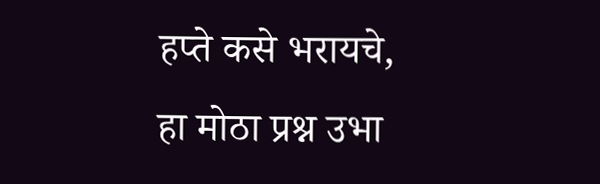हप्ते कसे भरायचे, हा मोठा प्रश्न उभा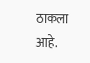ठाकला आहे.